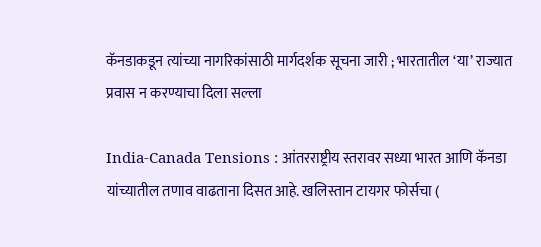कॅनडाकडून त्यांच्या नागरिकांसाठी मार्गदर्शक सूचना जारी ; भारतातील ‘या’ राज्यात प्रवास न करण्याचा दिला सल्ला

India-Canada Tensions : आंतरराष्ट्रीय स्तरावर सध्या भारत आणि कॅनडा यांच्यातील तणाव वाढताना दिसत आहे. खलिस्तान टायगर फोर्सचा (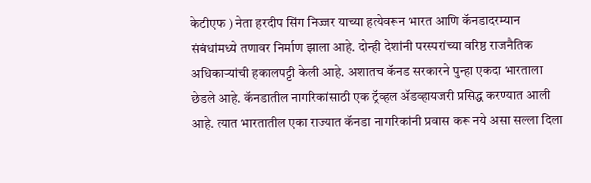केटीएफ ) नेता हरदीप सिंग निज्जर याच्या हत्येवरून भारत आणि कॅनडादरम्यान संबंधांमध्ये तणावर निर्माण झाला आहे. दोन्ही देशांनी परस्परांच्या वरिष्ठ राजनैतिक अधिकाऱ्यांची हकालपट्टी केली आहे. अशातच कॅनड सरकारने पुन्हा एकदा भारताला छेडले आहे. कॅनडातील नागरिकांसाठी एक ट्रॅव्हल ॲडव्हायजरी प्रसिद्ध करण्यात आली आहे. त्यात भारतातील एका राज्यात कॅनडा नागरिकांनी प्रवास करू नये असा सल्ला दिला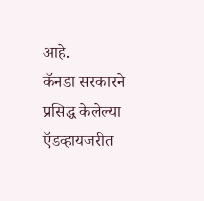आहे.
कॅनडा सरकारने प्रसिद्ध केलेल्या ऍडव्हायजरीत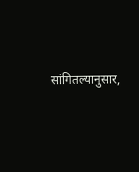सांगितल्यानुसार,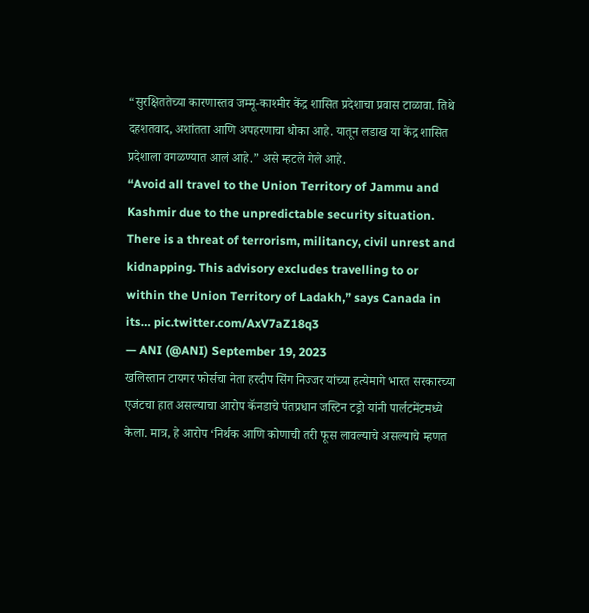“सुरक्षिततेच्या कारणास्तव जम्मू-काश्मीर केंद्र शासित प्रदेशाचा प्रवास टाळावा. तिथे दहशतवाद, अशांतता आणि अपहरणाचा धोका आहे. यातून लडाख या केंद्र शासित प्रदेशाला वगळण्यात आलं आहे.” असे म्हटले गेले आहे.
“Avoid all travel to the Union Territory of Jammu and Kashmir due to the unpredictable security situation. There is a threat of terrorism, militancy, civil unrest and kidnapping. This advisory excludes travelling to or within the Union Territory of Ladakh,” says Canada in its… pic.twitter.com/AxV7aZ18q3
— ANI (@ANI) September 19, 2023
खलिस्तान टायगर फोर्सचा नेता हरदीप सिंग निज्जर यांच्या हत्येमागे भारत सरकारच्या एजंटचा हात असल्याचा आरोप कॅनडाचे पंतप्रधान जस्टिन टड्रो यांनी पार्लटमेंटमध्ये केला. मात्र, हे आरोप ‘निर्थक आणि कोणाची तरी फूस लावल्याचे असल्याचे म्हणत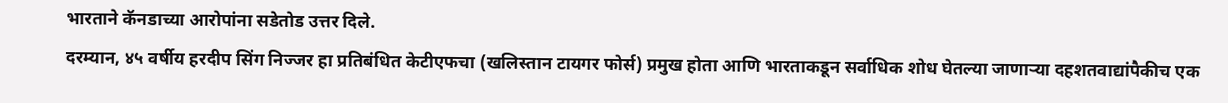भारताने कॅनडाच्या आरोपांना सडेतोड उत्तर दिले.
दरम्यान, ४५ वर्षीय हरदीप सिंग निज्जर हा प्रतिबंधित केटीएफचा (खलिस्तान टायगर फोर्स) प्रमुख होता आणि भारताकडून सर्वाधिक शोध घेतल्या जाणाऱ्या दहशतवाद्यांपैकीच एक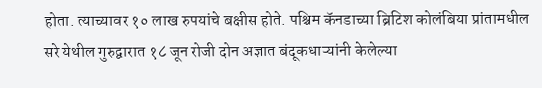होता. त्याच्यावर १० लाख रुपयांचे बक्षीस होते. पश्चिम कॅनडाच्या ब्रिटिश कोलंबिया प्रांतामधील सरे येथील गुरुद्वारात १८ जून रोजी दोन अज्ञात बंदूकधाऱ्यांनी केलेल्या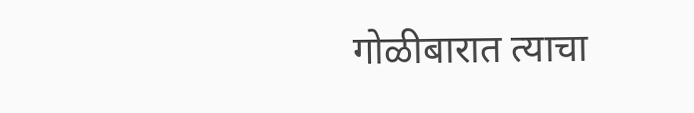गोळीबारात त्याचा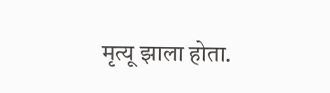मृत्यू झाला होता.